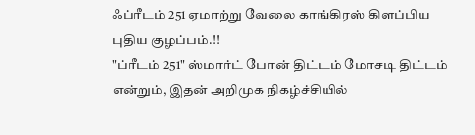ஃப்ரீடம் 251 ஏமாற்று வேலை காங்கிரஸ் கிளப்பிய புதிய குழப்பம்.!!
"ப்ரீடம் 251" ஸ்மார்ட் போன் திட்டம் மோசடி திட்டம் என்றும், இதன் அறிமுக நிகழ்ச்சியில்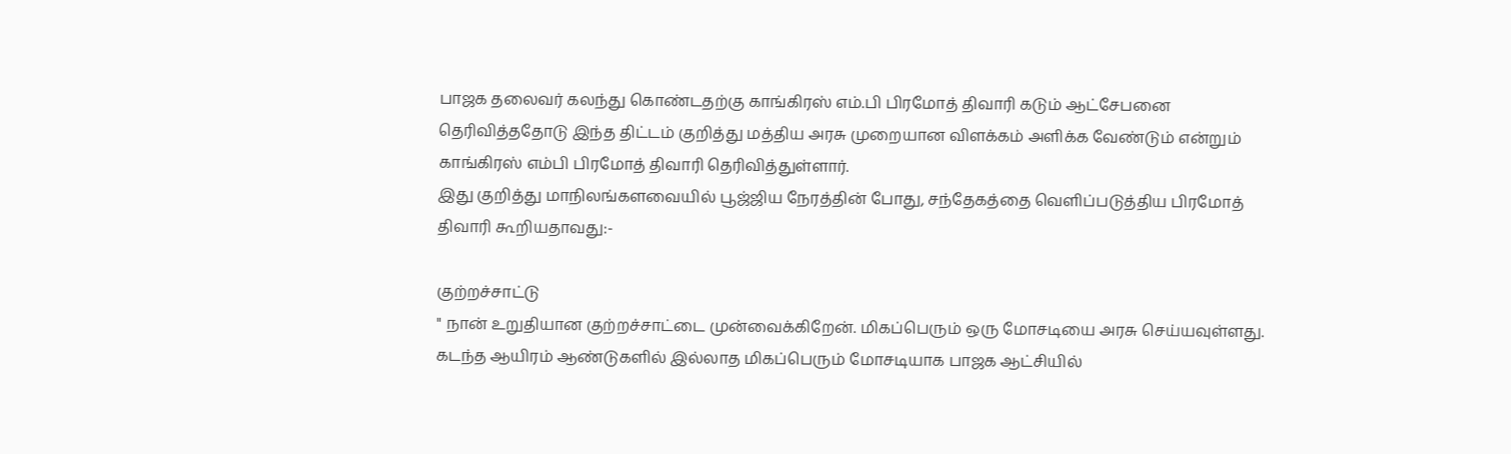பாஜக தலைவர் கலந்து கொண்டதற்கு காங்கிரஸ் எம்.பி பிரமோத் திவாரி கடும் ஆட்சேபனை தெரிவித்ததோடு இந்த திட்டம் குறித்து மத்திய அரசு முறையான விளக்கம் அளிக்க வேண்டும் என்றும் காங்கிரஸ் எம்பி பிரமோத் திவாரி தெரிவித்துள்ளார்.
இது குறித்து மாநிலங்களவையில் பூஜ்ஜிய நேரத்தின் போது, சந்தேகத்தை வெளிப்படுத்திய பிரமோத் திவாரி கூறியதாவது:-

குற்றச்சாட்டு
" நான் உறுதியான குற்றச்சாட்டை முன்வைக்கிறேன். மிகப்பெரும் ஒரு மோசடியை அரசு செய்யவுள்ளது. கடந்த ஆயிரம் ஆண்டுகளில் இல்லாத மிகப்பெரும் மோசடியாக பாஜக ஆட்சியில்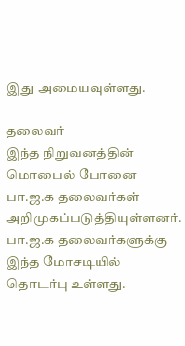இது அமையவுள்ளது.

தலைவர்
இந்த நிறுவனத்தின் மொபைல் போனை பா.ஜ.க தலைவர்கள் அறிமுகப்படுத்தியுள்ளனர். பா.ஜ.க தலைவர்களுக்கு இந்த மோசடியில் தொடர்பு உள்ளது.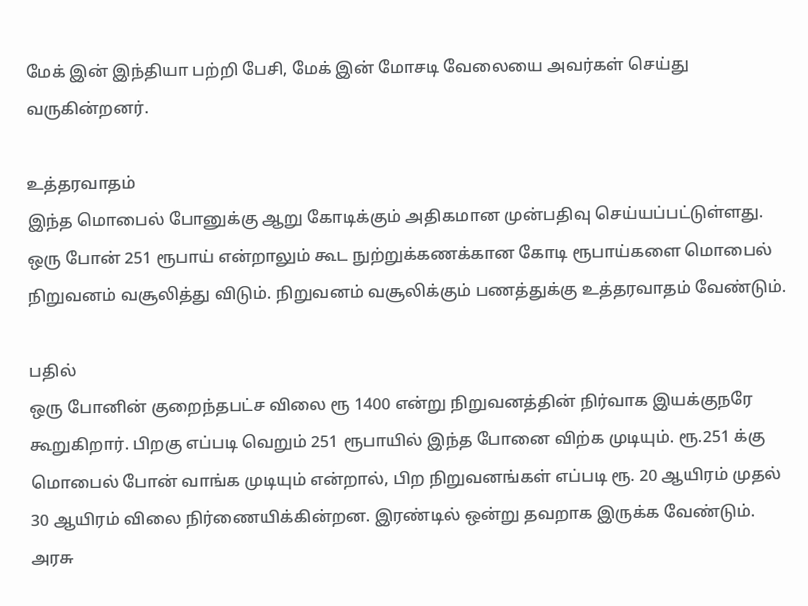மேக் இன் இந்தியா பற்றி பேசி, மேக் இன் மோசடி வேலையை அவர்கள் செய்து வருகின்றனர்.

உத்தரவாதம்
இந்த மொபைல் போனுக்கு ஆறு கோடிக்கும் அதிகமான முன்பதிவு செய்யப்பட்டுள்ளது. ஒரு போன் 251 ரூபாய் என்றாலும் கூட நுற்றுக்கணக்கான கோடி ரூபாய்களை மொபைல் நிறுவனம் வசூலித்து விடும். நிறுவனம் வசூலிக்கும் பணத்துக்கு உத்தரவாதம் வேண்டும்.

பதில்
ஒரு போனின் குறைந்தபட்ச விலை ரூ 1400 என்று நிறுவனத்தின் நிர்வாக இயக்குநரே கூறுகிறார். பிறகு எப்படி வெறும் 251 ரூபாயில் இந்த போனை விற்க முடியும். ரூ.251 க்கு மொபைல் போன் வாங்க முடியும் என்றால், பிற நிறுவனங்கள் எப்படி ரூ. 20 ஆயிரம் முதல் 30 ஆயிரம் விலை நிர்ணையிக்கின்றன. இரண்டில் ஒன்று தவறாக இருக்க வேண்டும். அரசு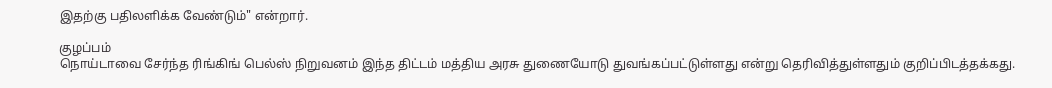இதற்கு பதிலளிக்க வேண்டும்" என்றார்.

குழப்பம்
நொய்டாவை சேர்ந்த ரிங்கிங் பெல்ஸ் நிறுவனம் இந்த திட்டம் மத்திய அரசு துணையோடு துவங்கப்பட்டுள்ளது என்று தெரிவித்துள்ளதும் குறிப்பிடத்தக்கது.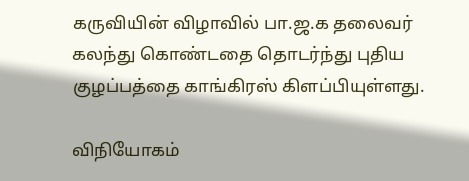கருவியின் விழாவில் பா.ஜ.க தலைவர் கலந்து கொண்டதை தொடர்ந்து புதிய குழப்பத்தை காங்கிரஸ் கிளப்பியுள்ளது.

விநியோகம்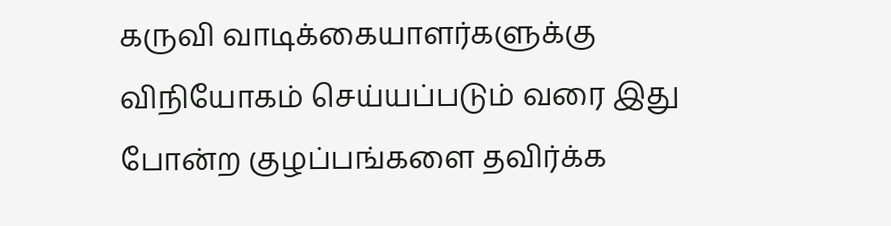கருவி வாடிக்கையாளர்களுக்கு விநியோகம் செய்யப்படும் வரை இது போன்ற குழப்பங்களை தவிர்க்க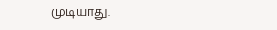முடியாது.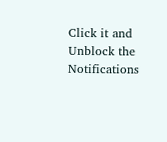Click it and Unblock the Notifications